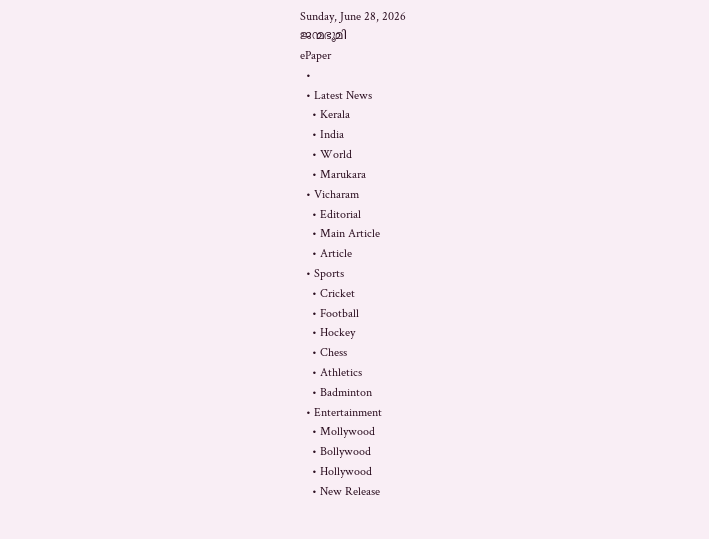Sunday, June 28, 2026
ജന്മഭൂമി
ePaper
  •
  • Latest News
    • Kerala
    • India
    • World
    • Marukara
  • Vicharam
    • Editorial
    • Main Article
    • Article
  • Sports
    • Cricket
    • Football
    • Hockey
    • Chess
    • Athletics
    • Badminton
  • Entertainment
    • Mollywood
    • Bollywood
    • Hollywood
    • New Release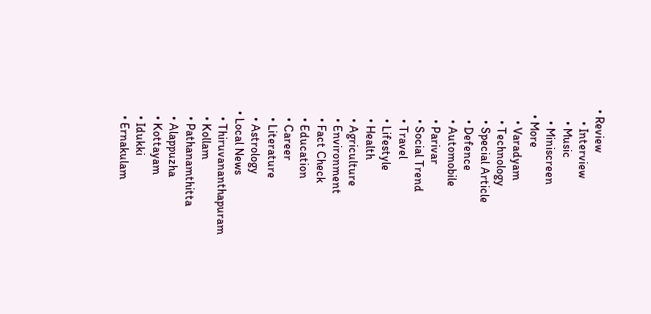• Review
    • Interview
    • Music
    • Miniscreen
  • More
    • Varadyam
    • Technology
    • Special Article
    • Defence
    • Automobile
    • Parivar
    • Social Trend
    • Travel
    • Lifestyle
    • Health
    • Agriculture
    • Environment
    • Fact Check
    • Education
    • Career
    • Literature
    • Astrology
  • Local News
    • Thiruvananthapuram
    • Kollam
    • Pathanamthitta
    • Alappuzha
    • Kottayam
    • Idukki
    • Ernakulam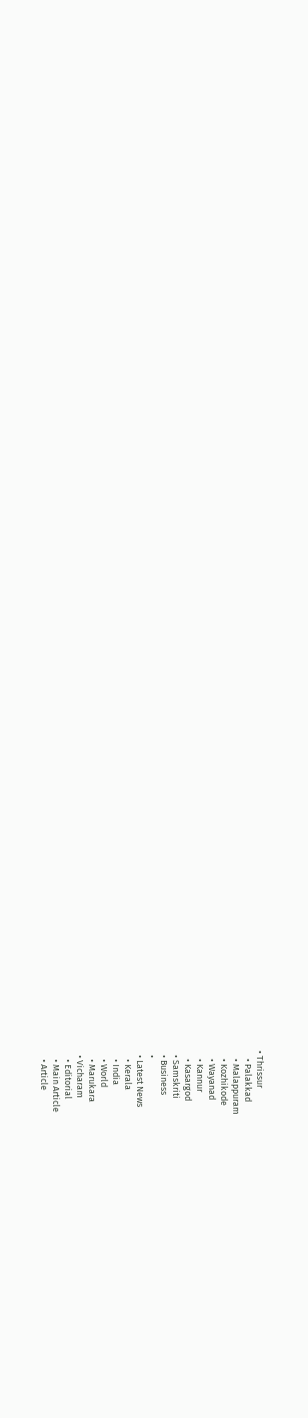• Thrissur
    • Palakkad
    • Malappuram
    • Kozhikode
    • Wayanad
    • Kannur
    • Kasargod
  • Samskriti
  • Business
  •
  • Latest News
    • Kerala
    • India
    • World
    • Marukara
  • Vicharam
    • Editorial
    • Main Article
    • Article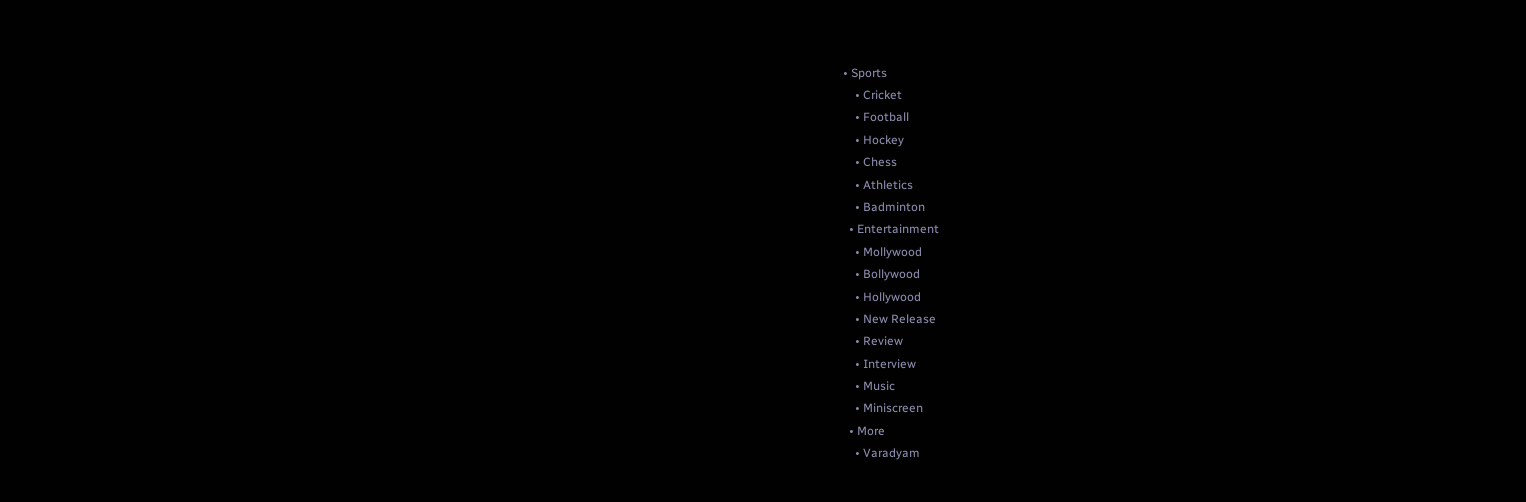• Sports
    • Cricket
    • Football
    • Hockey
    • Chess
    • Athletics
    • Badminton
  • Entertainment
    • Mollywood
    • Bollywood
    • Hollywood
    • New Release
    • Review
    • Interview
    • Music
    • Miniscreen
  • More
    • Varadyam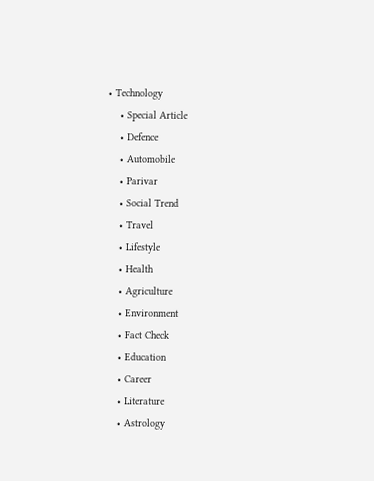• Technology
    • Special Article
    • Defence
    • Automobile
    • Parivar
    • Social Trend
    • Travel
    • Lifestyle
    • Health
    • Agriculture
    • Environment
    • Fact Check
    • Education
    • Career
    • Literature
    • Astrology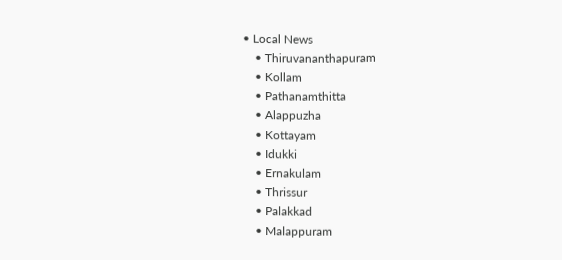• Local News
    • Thiruvananthapuram
    • Kollam
    • Pathanamthitta
    • Alappuzha
    • Kottayam
    • Idukki
    • Ernakulam
    • Thrissur
    • Palakkad
    • Malappuram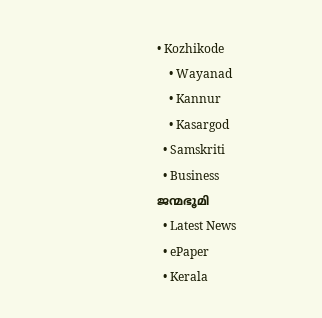• Kozhikode
    • Wayanad
    • Kannur
    • Kasargod
  • Samskriti
  • Business
ജന്മഭൂമി
  • Latest News
  • ePaper
  • Kerala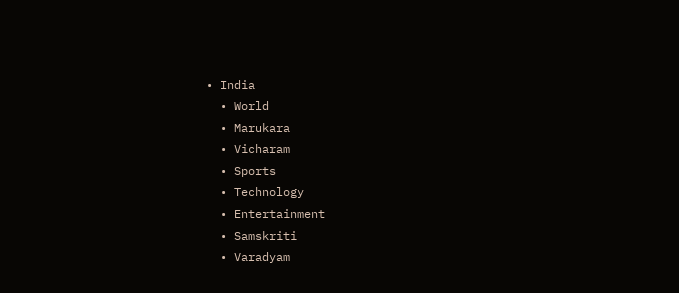• India
  • World
  • Marukara
  • Vicharam
  • Sports
  • Technology
  • Entertainment
  • Samskriti
  • Varadyam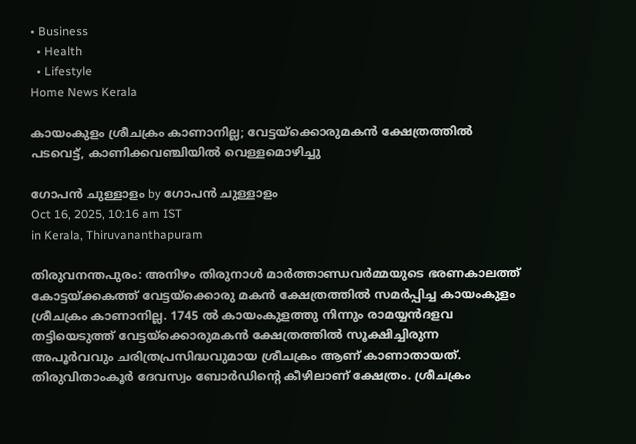• Business
  • Health
  • Lifestyle
Home News Kerala

കായംകുളം ശ്രീചക്രം കാണാനില്ല; വേട്ടയ്‌ക്കൊരുമകന്‍ ക്ഷേത്രത്തില്‍ പടവെട്ട്, കാണിക്കവഞ്ചിയില്‍ വെള്ളമൊഴിച്ചു

ഗോപന്‍ ചുള്ളാളം by ഗോപന്‍ ചുള്ളാളം
Oct 16, 2025, 10:16 am IST
in Kerala, Thiruvananthapuram

തിരുവനന്തപുരം: അനിഴം തിരുനാള്‍ മാര്‍ത്താണ്ഡവര്‍മ്മയുടെ ഭരണകാലത്ത് കോട്ടയ്‌ക്കകത്ത് വേട്ടയ്‌ക്കൊരു മകന്‍ ക്ഷേത്രത്തില്‍ സമര്‍പ്പിച്ച കായംകുളം ശ്രീചക്രം കാണാനില്ല. 1745 ല്‍ കായംകുളത്തു നിന്നും രാമയ്യന്‍ദളവ തട്ടിയെടുത്ത് വേട്ടയ്‌ക്കൊരുമകന്‍ ക്ഷേത്രത്തില്‍ സൂക്ഷിച്ചിരുന്ന അപൂര്‍വവും ചരിത്രപ്രസിദ്ധവുമായ ശ്രീചക്രം ആണ് കാണാതായത്. തിരുവിതാംകൂര്‍ ദേവസ്വം ബോര്‍ഡിന്റെ കീഴിലാണ് ക്ഷേത്രം. ശ്രീചക്രം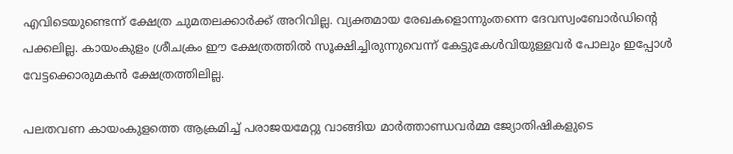എവിടെയുണ്ടെന്ന് ക്ഷേത്ര ചുമതലക്കാര്‍ക്ക് അറിവില്ല. വ്യക്തമായ രേഖകളൊന്നുംതന്നെ ദേവസ്വംബോര്‍ഡിന്റെ പക്കലില്ല. കായംകുളം ശ്രീചക്രം ഈ ക്ഷേത്രത്തില്‍ സൂക്ഷിച്ചിരുന്നുവെന്ന് കേട്ടുകേള്‍വിയുള്ളവര്‍ പോലും ഇപ്പോള്‍ വേട്ടക്കൊരുമകന്‍ ക്ഷേത്രത്തിലില്ല.

പലതവണ കായംകുളത്തെ ആക്രമിച്ച് പരാജയമേറ്റു വാങ്ങിയ മാര്‍ത്താണ്ഡവര്‍മ്മ ജ്യോതിഷികളുടെ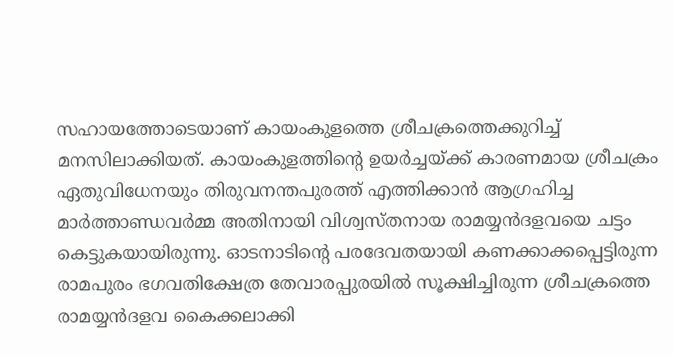സഹായത്തോടെയാണ് കായംകുളത്തെ ശ്രീചക്രത്തെക്കുറിച്ച് മനസിലാക്കിയത്. കായംകുളത്തിന്റെ ഉയര്‍ച്ചയ്‌ക്ക് കാരണമായ ശ്രീചക്രം ഏതുവിധേനയും തിരുവനന്തപുരത്ത് എത്തിക്കാന്‍ ആഗ്രഹിച്ച മാര്‍ത്താണ്ഡവര്‍മ്മ അതിനായി വിശ്വസ്തനായ രാമയ്യന്‍ദളവയെ ചട്ടം കെട്ടുകയായിരുന്നു. ഓടനാടിന്റെ പരദേവതയായി കണക്കാക്കപ്പെട്ടിരുന്ന രാമപുരം ഭഗവതിക്ഷേത്ര തേവാരപ്പുരയില്‍ സൂക്ഷിച്ചിരുന്ന ശ്രീചക്രത്തെ രാമയ്യന്‍ദളവ കൈക്കലാക്കി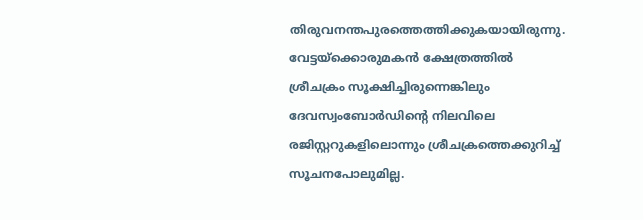തിരുവനന്തപുരത്തെത്തിക്കുകയായിരുന്നു. വേട്ടയ്‌ക്കൊരുമകന്‍ ക്ഷേത്രത്തില്‍ ശ്രീചക്രം സൂക്ഷിച്ചിരുന്നെങ്കിലും ദേവസ്വംബോര്‍ഡിന്റെ നിലവിലെ രജിസ്റ്ററുകളിലൊന്നും ശ്രീചക്രത്തെക്കുറിച്ച് സൂചനപോലുമില്ല.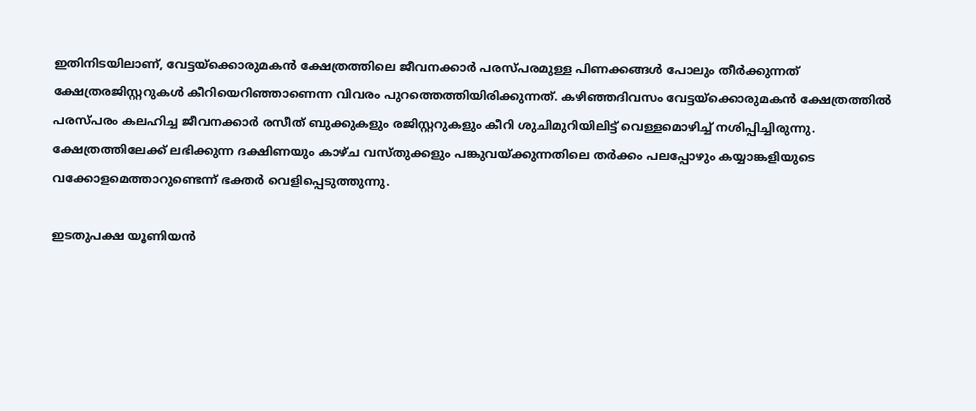ഇതിനിടയിലാണ്, വേട്ടയ്‌ക്കൊരുമകന്‍ ക്ഷേത്രത്തിലെ ജീവനക്കാര്‍ പരസ്പരമുള്ള പിണക്കങ്ങള്‍ പോലും തീര്‍ക്കുന്നത് ക്ഷേത്രരജിസ്റ്ററുകള്‍ കീറിയെറിഞ്ഞാണെന്ന വിവരം പുറത്തെത്തിയിരിക്കുന്നത്. കഴിഞ്ഞദിവസം വേട്ടയ്‌ക്കൊരുമകന്‍ ക്ഷേത്രത്തില്‍ പരസ്പരം കലഹിച്ച ജീവനക്കാര്‍ രസീത് ബുക്കുകളും രജിസ്റ്ററുകളും കീറി ശുചിമുറിയിലിട്ട് വെള്ളമൊഴിച്ച് നശിപ്പിച്ചിരുന്നു. ക്ഷേത്രത്തിലേക്ക് ലഭിക്കുന്ന ദക്ഷിണയും കാഴ്ച വസ്തുക്കളും പങ്കുവയ്‌ക്കുന്നതിലെ തര്‍ക്കം പലപ്പോഴും കയ്യാങ്കളിയുടെ വക്കോളമെത്താറുണ്ടെന്ന് ഭക്തര്‍ വെളിപ്പെടുത്തുന്നു.

ഇടതുപക്ഷ യൂണിയന്‍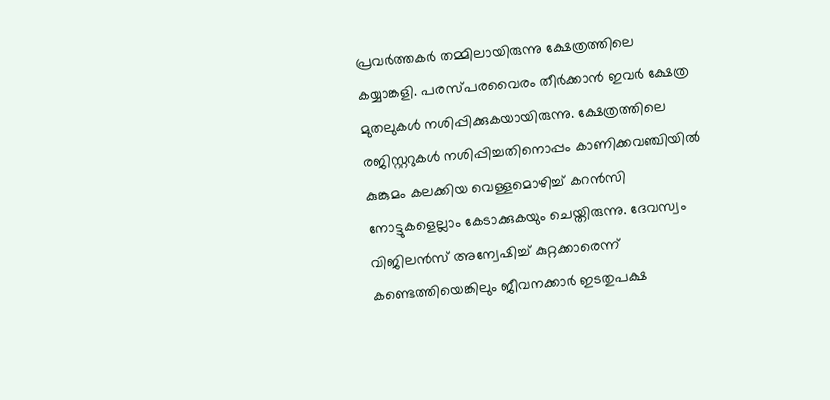പ്രവര്‍ത്തകര്‍ തമ്മിലായിരുന്നു ക്ഷേത്രത്തിലെ കയ്യാങ്കളി. പരസ്പരവൈരം തീര്‍ക്കാന്‍ ഇവര്‍ ക്ഷേത്ര മുതലുകള്‍ നശിപ്പിക്കുകയായിരുന്നു. ക്ഷേത്രത്തിലെ രജിസ്റ്ററുകള്‍ നശിപ്പിച്ചതിനൊപ്പം കാണിക്കവഞ്ചിയില്‍ കുങ്കുമം കലക്കിയ വെള്ളമൊഴിച്ച് കറന്‍സി നോട്ടുകളെല്ലാം കേടാക്കുകയും ചെയ്തിരുന്നു. ദേവസ്വം വിജിലന്‍സ് അന്വേഷിച്ച് കുറ്റക്കാരെന്ന് കണ്ടെത്തിയെങ്കിലും ജീവനക്കാര്‍ ഇടതുപക്ഷ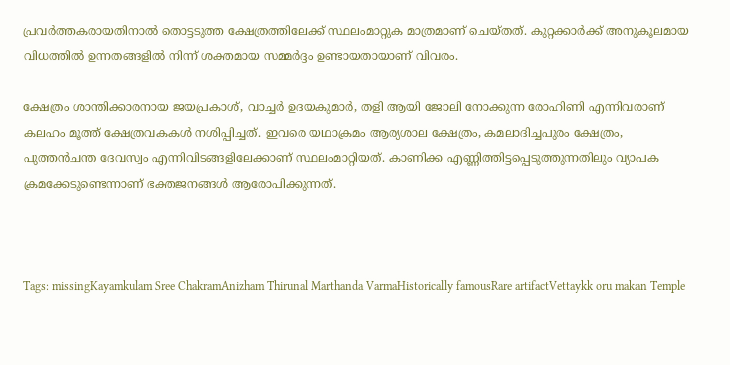പ്രവര്‍ത്തകരായതിനാല്‍ തൊട്ടടുത്ത ക്ഷേത്രത്തിലേക്ക് സ്ഥലംമാറ്റുക മാത്രമാണ് ചെയ്തത്. കുറ്റക്കാര്‍ക്ക് അനുകൂലമായ വിധത്തില്‍ ഉന്നതങ്ങളില്‍ നിന്ന് ശക്തമായ സമ്മര്‍ദ്ദം ഉണ്ടായതായാണ് വിവരം.

ക്ഷേത്രം ശാന്തിക്കാരനായ ജയപ്രകാശ്, വാച്ചര്‍ ഉദയകുമാര്‍, തളി ആയി ജോലി നോക്കുന്ന രോഹിണി എന്നിവരാണ് കലഹം മൂത്ത് ക്ഷേത്രവകകള്‍ നശിപ്പിച്ചത്. ഇവരെ യഥാക്രമം ആര്യശാല ക്ഷേത്രം, കമലാദിച്ചപുരം ക്ഷേത്രം, പുത്തന്‍ചന്ത ദേവസ്വം എന്നിവിടങ്ങളിലേക്കാണ് സ്ഥലംമാറ്റിയത്. കാണിക്ക എണ്ണിത്തിട്ടപ്പെടുത്തുന്നതിലും വ്യാപക ക്രമക്കേടുണ്ടെന്നാണ് ഭക്തജനങ്ങള്‍ ആരോപിക്കുന്നത്.



Tags: missingKayamkulam Sree ChakramAnizham Thirunal Marthanda VarmaHistorically famousRare artifactVettaykk oru makan Temple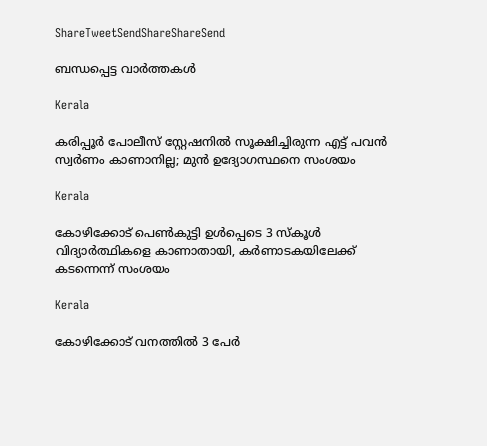ShareTweetSendShareShareSend

ബന്ധപ്പെട്ട വാര്‍ത്തകള്‍

Kerala

കരിപ്പൂർ പോലീസ് സ്റ്റേഷനിൽ സൂക്ഷിച്ചിരുന്ന എട്ട് പവൻ സ്വർണം കാണാനില്ല; മുൻ ഉദ്യോഗസ്ഥനെ സംശയം

Kerala

കോഴിക്കോട് പെണ്‍കുട്ടി ഉള്‍പ്പെടെ 3 സ്‌കൂള്‍ വിദ്യാര്‍ത്ഥികളെ കാണാതായി, കര്‍ണാടകയിലേക്ക് കടന്നെന്ന് സംശയം

Kerala

കോഴിക്കോട് വനത്തില്‍ 3 പേര്‍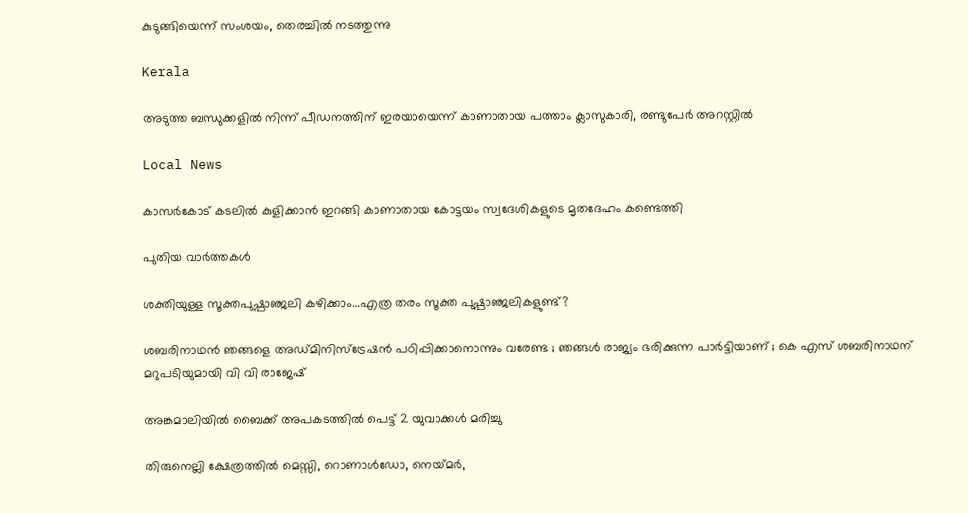കുടുങ്ങിയെന്ന് സംശയം, തെരച്ചില്‍ നടത്തുന്നു

Kerala

അടുത്ത ബന്ധുക്കളില്‍ നിന്ന് പീഡനത്തിന് ഇരയായെന്ന് കാണാതായ പത്താം ക്ലാസുകാരി, രണ്ടുപേര്‍ അറസ്റ്റില്‍

Local News

കാസര്‍കോട് കടലില്‍ കുളിക്കാന്‍ ഇറങ്ങി കാണാതായ കോട്ടയം സ്വദേശികളുടെ മൃതദേഹം കണ്ടെത്തി

പുതിയ വാര്‍ത്തകള്‍

ശക്തിയുള്ള സൂക്തപുഷ്പാഞ്ജലി കഴിക്കാം…എത്ര തരം സൂക്ത പുഷ്പാഞ്ജലികളുണ്ട്?

ശബരിനാഥൻ ഞങ്ങളെ അഡ്മിനിസ്‌ട്രേഷൻ പഠിപ്പിക്കാനൊന്നും വരേണ്ട ; ഞങ്ങൾ രാജ്യം ഭരിക്കുന്ന പാർട്ടിയാണ് ; കെ എസ് ശബരിനാഥന് മറുപടിയുമായി വി വി രാജേഷ്

അങ്കമാലിയില്‍ ബൈക്ക് അപകടത്തില്‍ പെട്ട് 2 യുവാക്കള്‍ മരിച്ചു

തിരുനെല്ലി ക്ഷേത്രത്തില്‍ മെസ്സി, റൊണാള്‍ഡോ, നെയ്‌മര്‍,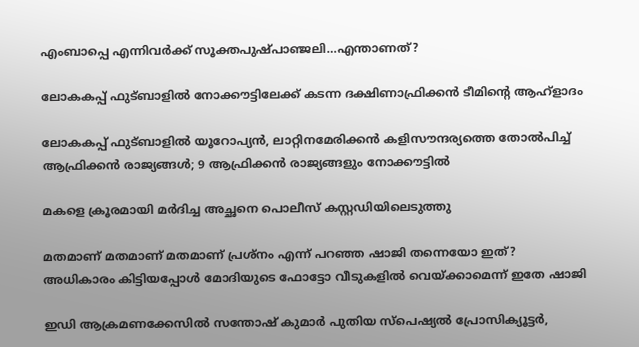എംബാപ്പെ എന്നിവര്‍ക്ക് സൂക്തപുഷ്പാഞ്ജലി…എന്താണത്?

ലോകകപ്പ് ഫുട്ബാളില്‍ നോക്കൗട്ടിലേക്ക് കടന്ന ദക്ഷിണാഫ്രിക്കന്‍ ടീമിന്‍റെ ആഹ്ളാദം

ലോകകപ്പ് ഫുട്ബാളില്‍ യൂറോപ്യന്‍, ലാറ്റിനമേരിക്കന്‍ കളിസൗന്ദര്യത്തെ തോല്‍പിച്ച് ആഫ്രിക്കന്‍ രാജ്യങ്ങള്‍; 9 ആഫ്രിക്കന്‍ രാജ്യങ്ങളും നോക്കൗട്ടില്‍

മകളെ ക്രൂരമായി മര്‍ദിച്ച അച്ഛനെ പൊലീസ് കസ്റ്റഡിയിലെടുത്തു

മതമാണ് മതമാണ് മതമാണ് പ്രശ്നം എന്ന് പറഞ്ഞ ഷാജി തന്നെയോ ഇത്? അധികാരം കിട്ടിയപ്പോള്‍ മോദിയുടെ ഫോട്ടോ വീടുകളില്‍ വെയ്‌ക്കാമെന്ന് ഇതേ ഷാജി

ഇഡി ആക്രമണക്കേസില്‍ സന്തോഷ് കുമാര്‍ പുതിയ സ്‌പെഷ്യല്‍ പ്രോസിക്യൂട്ടര്‍,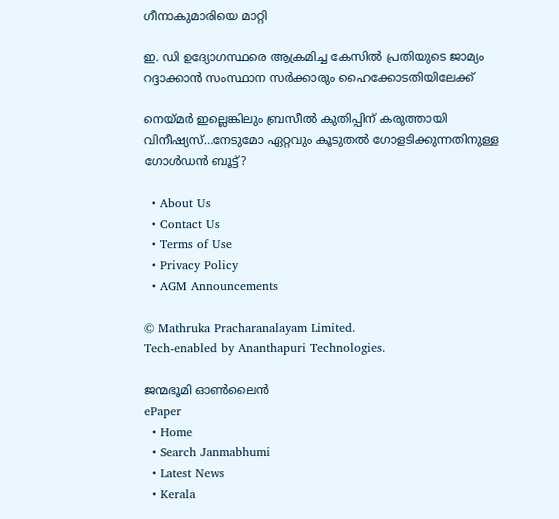ഗീനാകുമാരിയെ മാറ്റി

ഇ. ഡി ഉദ്യോഗസ്ഥരെ ആക്രമിച്ച കേസില്‍ പ്രതിയുടെ ജാമ്യം റദ്ദാക്കാന്‍ സംസ്ഥാന സര്‍ക്കാരും ഹൈക്കോടതിയിലേക്ക്

നെയ്‌മര്‍ ഇല്ലെങ്കിലും ബ്രസീല്‍ കുതിപ്പിന് കരുത്തായി വിനീഷ്യസ്…നേടുമോ ഏറ്റവും കൂടുതല്‍ ഗോളടിക്കുന്നതിനുള്ള ഗോള്‍ഡന്‍ ബൂട്ട്?

  • About Us
  • Contact Us
  • Terms of Use
  • Privacy Policy
  • AGM Announcements

© Mathruka Pracharanalayam Limited.
Tech-enabled by Ananthapuri Technologies.

ജന്മഭൂമി ഓണ്‍ലൈന്‍
ePaper
  • Home
  • Search Janmabhumi
  • Latest News
  • Kerala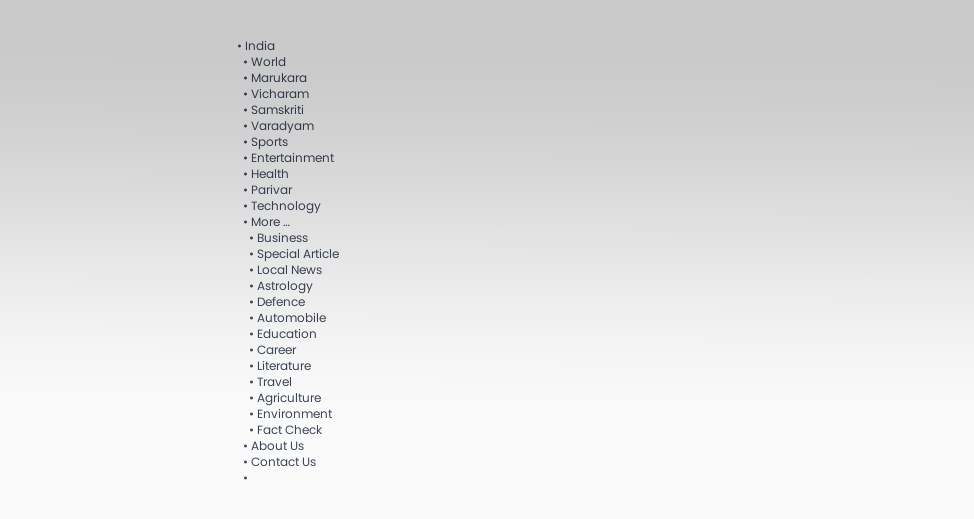• India
  • World
  • Marukara
  • Vicharam
  • Samskriti
  • Varadyam
  • Sports
  • Entertainment
  • Health
  • Parivar
  • Technology
  • More …
    • Business
    • Special Article
    • Local News
    • Astrology
    • Defence
    • Automobile
    • Education
    • Career
    • Literature
    • Travel
    • Agriculture
    • Environment
    • Fact Check
  • About Us
  • Contact Us
  •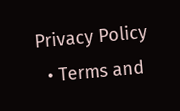Privacy Policy
  • Terms and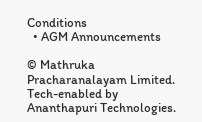Conditions
  • AGM Announcements

© Mathruka Pracharanalayam Limited.
Tech-enabled by Ananthapuri Technologies.